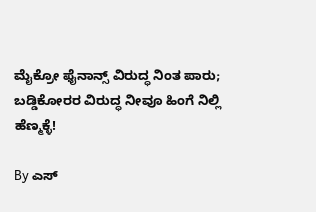ಮೈಕ್ರೋ ಫೈನಾನ್ಸ್ ವಿರುದ್ಧ ನಿಂತ ಪಾರು; ಬಡ್ಡಿಕೋರರ ವಿರುದ್ಧ ನೀವೂ ಹಿಂಗೆ ನಿಲ್ಲಿ ಹೆಣ್ಮಕ್ಳೆ!

By ಎಸ್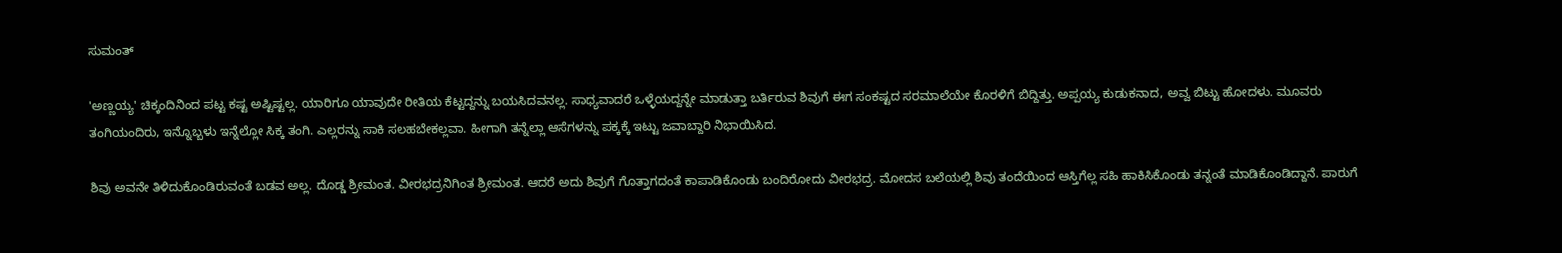ಸುಮಂತ್

'ಅಣ್ಣಯ್ಯ' ಚಿಕ್ಕಂದಿನಿಂದ ಪಟ್ಟ ಕಷ್ಟ ಅಷ್ಟಿಷ್ಟಲ್ಲ. ಯಾರಿಗೂ ಯಾವುದೇ ರೀತಿಯ ಕೆಟ್ಟದ್ದನ್ನು ಬಯಸಿದವನಲ್ಲ. ಸಾಧ್ಯವಾದರೆ ಒಳ್ಳೆಯದ್ದನ್ನೇ ಮಾಡುತ್ತಾ ಬರ್ತಿರುವ ಶಿವುಗೆ ಈಗ ಸಂಕಷ್ಟದ ಸರಮಾಲೆಯೇ ಕೊರಳಿಗೆ ಬಿದ್ದಿತ್ತು. ಅಪ್ಪಯ್ಯ ಕುಡುಕನಾದ, ಅವ್ವ ಬಿಟ್ಟು ಹೋದಳು. ಮೂವರು ತಂಗಿಯಂದಿರು, ಇನ್ನೊಬ್ಬಳು ಇನ್ನೆಲ್ಲೋ ಸಿಕ್ಕ ತಂಗಿ. ಎಲ್ಲರನ್ನು ಸಾಕಿ ಸಲಹಬೇಕಲ್ಲವಾ. ಹೀಗಾಗಿ ತನ್ನೆಲ್ಲಾ ಆಸೆಗಳನ್ನು ಪಕ್ಕಕ್ಕೆ ಇಟ್ಟು ಜವಾಬ್ದಾರಿ ನಿಭಾಯಿಸಿದ.

ಶಿವು ಅವನೇ ತಿಳಿದುಕೊಂಡಿರುವಂತೆ ಬಡವ ಅಲ್ಲ. ದೊಡ್ಡ ಶ್ರೀಮಂತ. ವೀರಭದ್ರನಿಗಿಂತ ಶ್ರೀಮಂತ. ಆದರೆ ಅದು ಶಿವುಗೆ ಗೊತ್ತಾಗದಂತೆ ಕಾಪಾಡಿಕೊಂಡು ಬಂದಿರೋದು ವೀರಭದ್ರ. ಮೋದಸ ಬಲೆಯಲ್ಲಿ ಶಿವು ತಂದೆಯಿಂದ ಆಸ್ತಿಗೆಲ್ಲ ಸಹಿ ಹಾಕಿಸಿಕೊಂಡು ತನ್ನಂತೆ ಮಾಡಿಕೊಂಡಿದ್ದಾನೆ. ಪಾರುಗೆ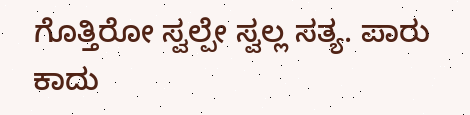ಗೊತ್ತಿರೋ ಸ್ವಲ್ಪೇ ಸ್ವಲ್ಲ ಸತ್ಯ. ಪಾರು ಕಾದು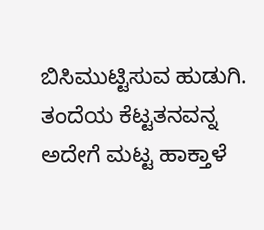ಬಿಸಿಮುಟ್ಟಿಸುವ ಹುಡುಗಿ. ತಂದೆಯ ಕೆಟ್ಟತನವನ್ನ ಅದೇಗೆ ಮಟ್ಟ ಹಾಕ್ತಾಳೆ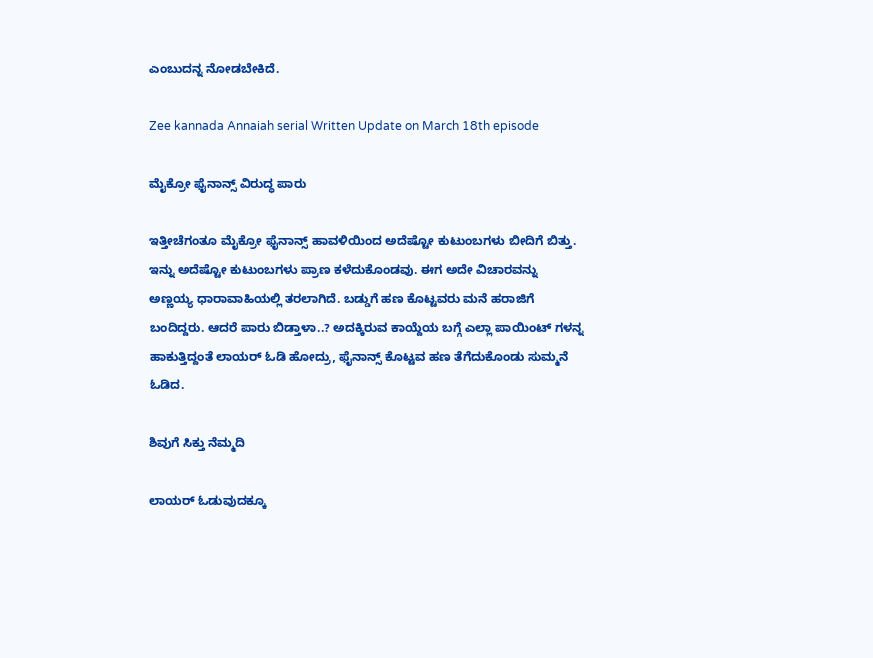ಎಂಬುದನ್ನ ನೋಡಬೇಕಿದೆ.

Zee kannada Annaiah serial Written Update on March 18th episode

ಮೈಕ್ರೋ ಫೈನಾನ್ಸ್ ವಿರುದ್ಧ ಪಾರು

ಇತ್ತೀಚೆಗಂತೂ ಮೈಕ್ರೋ ಫೈನಾನ್ಸ್ ಹಾವಳಿಯಿಂದ ಅದೆಷ್ಟೋ ಕುಟುಂಬಗಳು ಬೀದಿಗೆ ಬಿತ್ತು. ಇನ್ನು ಅದೆಷ್ಟೋ ಕುಟುಂಬಗಳು ಪ್ರಾಣ ಕಳೆದುಕೊಂಡವು. ಈಗ ಅದೇ ವಿಚಾರವನ್ನು ಅಣ್ಣಯ್ಯ ಧಾರಾವಾಹಿಯಲ್ಲಿ ತರಲಾಗಿದೆ. ಬಡ್ಡುಗೆ ಹಣ ಕೊಟ್ಟವರು ಮನೆ ಹರಾಜಿಗೆ ಬಂದಿದ್ದರು. ಆದರೆ ಪಾರು ಬಿಡ್ತಾಳಾ..? ಅದಕ್ಕಿರುವ ಕಾಯ್ದೆಯ ಬಗ್ಗೆ ಎಲ್ಲಾ ಪಾಯಿಂಟ್ ಗಳನ್ನ ಹಾಕುತ್ತಿದ್ದಂತೆ ಲಾಯರ್ ಓಡಿ ಹೋದ್ರು, ಫೈನಾನ್ಸ್ ಕೊಟ್ಟವ ಹಣ ತೆಗೆದುಕೊಂಡು ಸುಮ್ಮನೆ ಓಡಿದ.

ಶಿವುಗೆ ಸಿಕ್ತು ನೆಮ್ಮದಿ

ಲಾಯರ್ ಓಡುವುದಕ್ಕೂ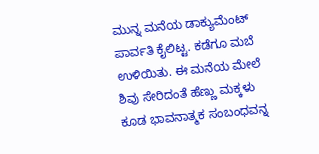ಮುನ್ನ ಮನೆಯ ಡಾಕ್ಯುಮೆಂಟ್ ಪಾರ್ವತಿ ಕೈಲಿಟ್ಟ. ಕಡೆಗೂ ಮಬೆ ಉಳಿಯಿತು. ಈ ಮನೆಯ ಮೇಲೆ ಶಿವು ಸೇರಿದಂತೆ ಹೆಣ್ಣು ಮಕ್ಕಳು ಕೂಡ ಭಾವನಾತ್ಮಕ ಸಂಬಂಧವನ್ನ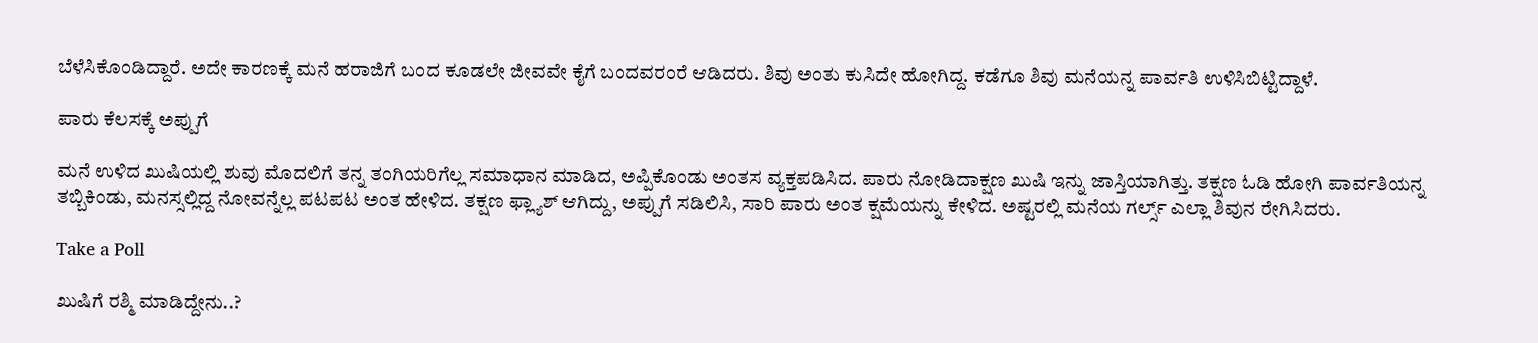ಬೆಳೆಸಿಕೊಂಡಿದ್ದಾರೆ. ಅದೇ ಕಾರಣಕ್ಕೆ ಮನೆ ಹರಾಜಿಗೆ ಬಂದ ಕೂಡಲೇ ಜೀವವೇ ಕೈಗೆ ಬಂದವರಂರೆ ಆಡಿದರು. ಶಿವು ಅಂತು ಕುಸಿದೇ ಹೋಗಿದ್ದ. ಕಡೆಗೂ ಶಿವು ಮನೆಯನ್ನ ಪಾರ್ವತಿ ಉಳಿಸಿಬಿಟ್ಟಿದ್ದಾಳೆ.

ಪಾರು ಕೆಲಸಕ್ಕೆ ಅಪ್ಪುಗೆ

ಮನೆ ಉಳಿದ ಖುಷಿಯಲ್ಲಿ ಶುವು ಮೊದಲಿಗೆ ತನ್ನ ತಂಗಿಯರಿಗೆಲ್ಲ ಸಮಾಧಾನ ಮಾಡಿದ, ಅಪ್ಪಿಕೊಂಡು ಅಂತಸ ವ್ಯಕ್ತಪಡಿಸಿದ. ಪಾರು ನೋಡಿದಾಕ್ಷಣ ಖುಷಿ ಇನ್ನು ಜಾಸ್ತಿಯಾಗಿತ್ತು. ತಕ್ಷಣ ಓಡಿ ಹೋಗಿ ಪಾರ್ವತಿಯನ್ನ ತಬ್ಬಿಕಿಂಡು, ಮನಸ್ಸಲ್ಲಿದ್ದ ನೋವನ್ನೆಲ್ಲ ಪಟಪಟ ಅಂತ ಹೇಳಿದ. ತಕ್ಷಣ ಫ್ಲ್ಯಾಶ್ ಆಗಿದ್ದು, ಅಪ್ಪುಗೆ ಸಡಿಲಿಸಿ, ಸಾರಿ ಪಾರು ಅಂತ ಕ್ಷಮೆಯನ್ನು ಕೇಳಿದ. ಅಷ್ಟರಲ್ಲಿ ಮನೆಯ ಗರ್ಲ್ಸ್ ಎಲ್ಲಾ ಶಿವುನ ರೇಗಿಸಿದರು.

Take a Poll

ಖುಷಿಗೆ ರಶ್ಮಿ ಮಾಡಿದ್ದೇನು..?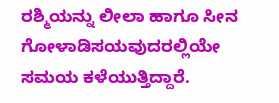ರಶ್ಮಿಯನ್ನು ಲೀಲಾ ಹಾಗೂ ಸೀನ ಗೋಳಾಡಿಸಯವುದರಲ್ಲಿಯೇ ಸಮಯ ಕಳೆಯುತ್ತಿದ್ದಾರೆ.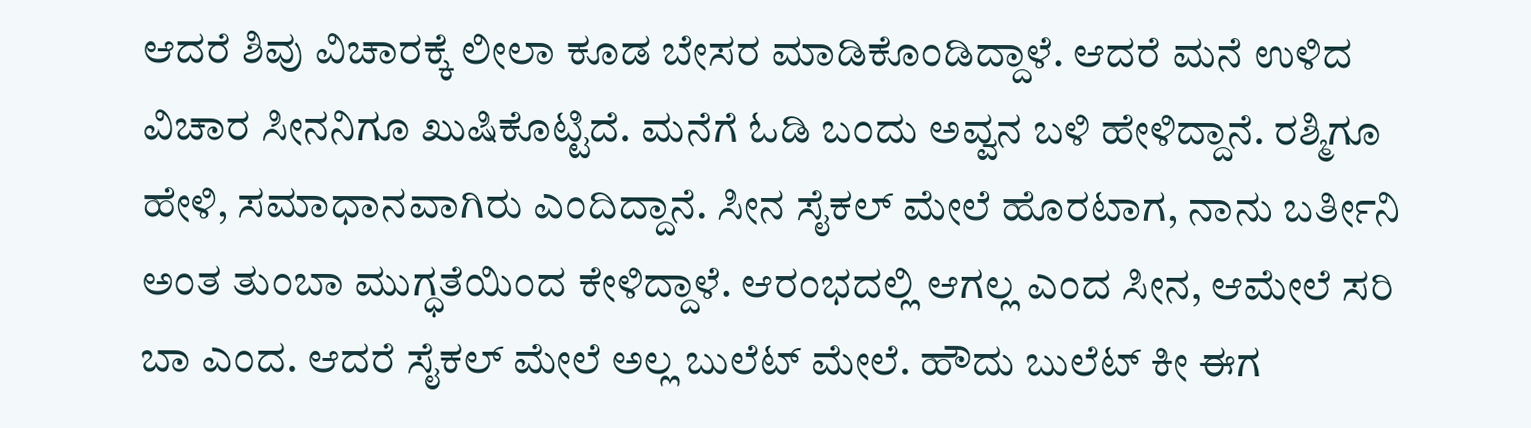ಆದರೆ ಶಿವು ವಿಚಾರಕ್ಕೆ ಲೀಲಾ ಕೂಡ ಬೇಸರ ಮಾಡಿಕೊಂಡಿದ್ದಾಳೆ. ಆದರೆ ಮನೆ ಉಳಿದ ವಿಚಾರ ಸೀನನಿಗೂ ಖುಷಿ‌ಕೊಟ್ಟಿದೆ. ಮನೆಗೆ ಓಡಿ ಬಂದು ಅವ್ವನ ಬಳಿ ಹೇಳಿದ್ದಾನೆ. ರಶ್ಮಿಗೂ ಹೇಳಿ, ಸಮಾಧಾನವಾಗಿರು ಎಂದಿದ್ದಾನೆ. ಸೀನ ಸೈಕಲ್ ಮೇಲೆ ಹೊರಟಾಗ, ನಾನು ಬರ್ತೀನಿ ಅಂತ ತುಂಬಾ ಮುಗ್ಧತೆಯಿಂದ ಕೇಳಿದ್ದಾಳೆ. ಆರಂಭದಲ್ಲಿ ಆಗಲ್ಲ ಎಂದ ಸೀನ, ಆ‌ಮೇಲೆ ಸರಿ ಬಾ ಎಂದ. ಆದರೆ ಸೈಕಲ್ ಮೇಲೆ ಅಲ್ಲ ಬುಲೆಟ್ ಮೇಲೆ. ಹೌದು ಬುಲೆಟ್ ಕೀ ಈಗ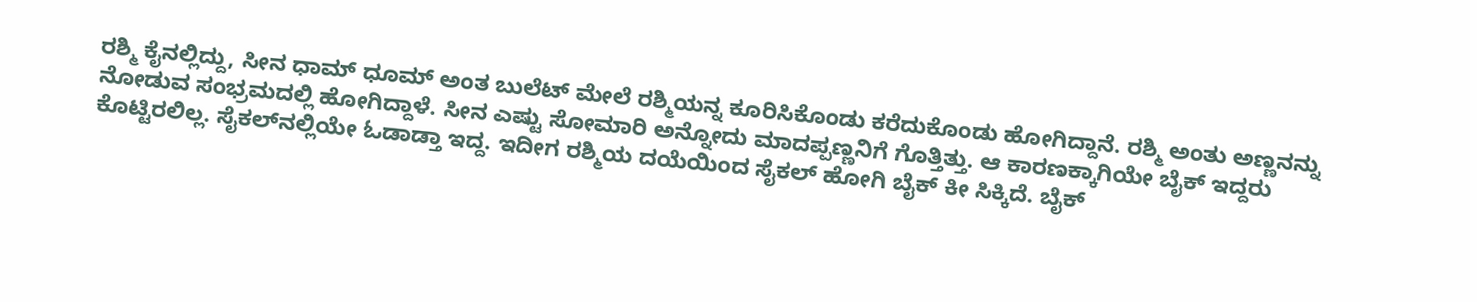ರಶ್ಮಿ ಕೈನಲ್ಲಿದ್ದು, ಸೀನ ಧಾಮ್ ಧೂಮ್ ಅಂತ ಬುಲೆಟ್ ಮೇಲೆ ರಶ್ಮಿಯನ್ನ ಕೂರಿಸಿಕೊಂಡು ಕರೆದುಕೊಂಡು ಹೋಗಿದ್ದಾನೆ. ರಶ್ಮಿ ಅಂತು ಅಣ್ಣನನ್ನು ನೋಡುವ ಸಂಭ್ರಮದಲ್ಲಿ ಹೋಗಿದ್ದಾಳೆ. ಸೀನ ಎಷ್ಟು ಸೋಮಾರಿ ಅನ್ನೋದು ಮಾದಪ್ಪಣ್ಣನಿಗೆ ಗೊತ್ತಿತ್ತು. ಆ ಕಾರಣಕ್ಕಾಗಿಯೇ ಬೈಕ್ ಇದ್ದರು ಕೊಟ್ಟಿರಲಿಲ್ಲ. ಸೈಕಲ್‌ನಲ್ಲಿಯೇ ಓಡಾಡ್ತಾ ಇದ್ದ. ಇದೀಗ ರಶ್ಮಿಯ ದಯೆಯಿಂದ ಸೈಕಲ್ ಹೋಗಿ ಬೈಕ್ ಕೀ ಸಿಕ್ಕಿದೆ. ಬೈಕ್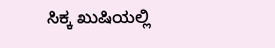ಸಿಕ್ಕ ಖುಷಿಯಲ್ಲಿ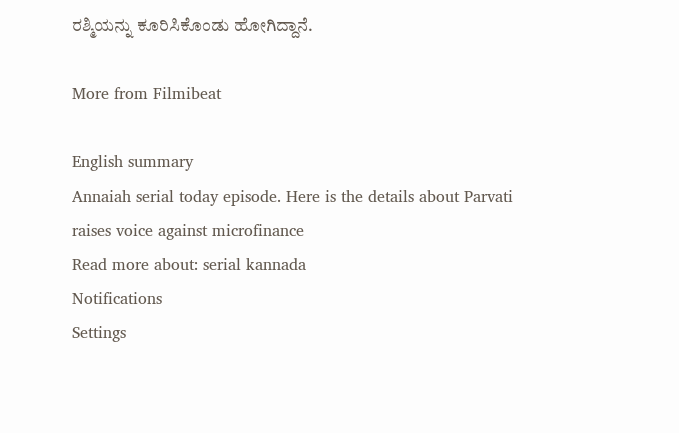ರಶ್ಮಿಯನ್ನು ಕೂರಿಸಿಕೊಂಡು ಹೋಗಿದ್ದಾನೆ.

More from Filmibeat

English summary
Annaiah serial today episode. Here is the details about Parvati raises voice against microfinance
Read more about: serial kannada
Notifications
Settings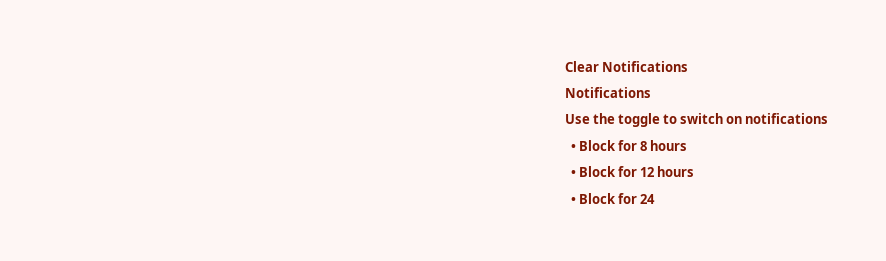Clear Notifications
Notifications
Use the toggle to switch on notifications
  • Block for 8 hours
  • Block for 12 hours
  • Block for 24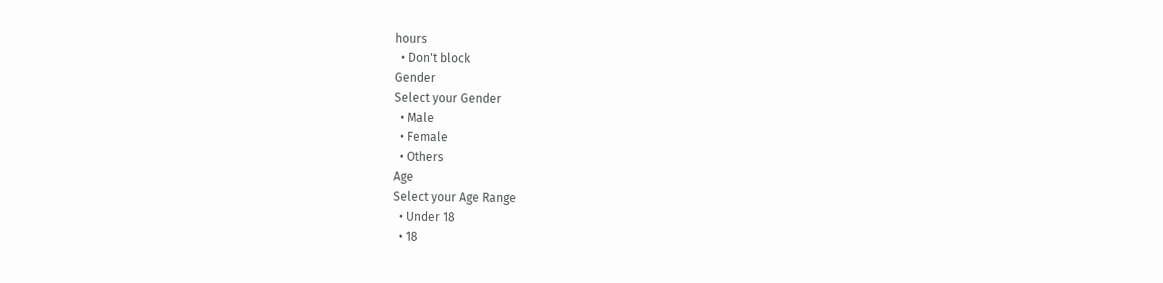hours
  • Don't block
Gender
Select your Gender
  • Male
  • Female
  • Others
Age
Select your Age Range
  • Under 18
  • 18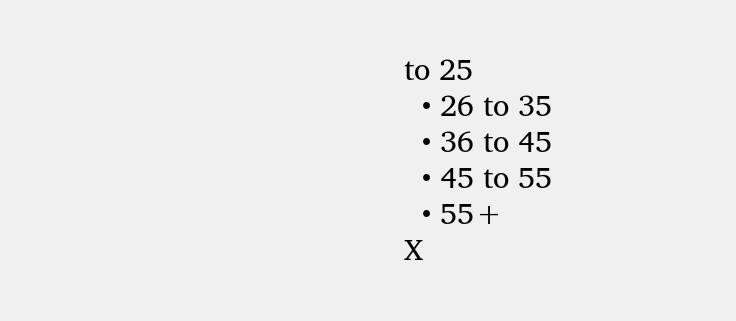to 25
  • 26 to 35
  • 36 to 45
  • 45 to 55
  • 55+
X